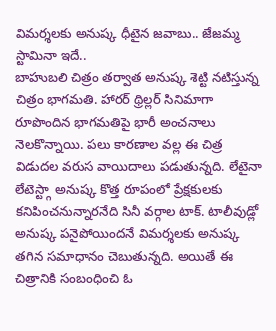విమర్శలకు అనుష్క ధీటైన జవాబు.. జేజమ్మ స్టామినా ఇదే..
బాహుబలి చిత్రం తర్వాత అనుష్క శెట్టి నటిస్తున్న చిత్రం భాగమతి. హారర్ థ్రిల్లర్ సినిమాగా రూపొందిన భాగమతిపై భారీ అంచనాలు నెలకొన్నాయి. పలు కారణాల వల్ల ఈ చిత్ర విడుదల వరుస వాయిదాలు పడుతున్నది. లేటైనా లేటెస్ట్గా అనుష్క కొత్త రూపంలో ప్రేక్షకులకు కనిపించనున్నారనేది సినీ వర్గాల టాక్. టాలీవుడ్లో అనుష్క పనైపోయిందనే విమర్శలకు అనుష్క తగిన సమాధానం చెబుతున్నది. అయితే ఈ చిత్రానికి సంబంధించి ఓ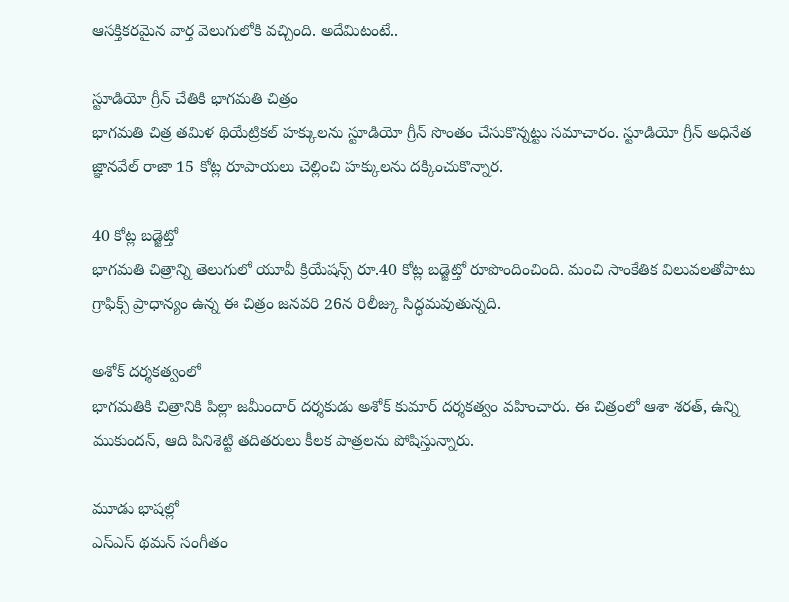ఆసక్తికరమైన వార్త వెలుగులోకి వచ్చింది. అదేమిటంటే..

స్టూడియో గ్రీన్ చేతికి భాగమతి చిత్రం
భాగమతి చిత్ర తమిళ థియేట్రికల్ హక్కులను స్టూడియో గ్రీన్ సొంతం చేసుకొన్నట్టు సమాచారం. స్టూడియో గ్రీన్ అధినేత జ్ఞానవేల్ రాజా 15 కోట్ల రూపాయలు చెల్లించి హక్కులను దక్కించుకొన్నార.

40 కోట్ల బడ్జెట్తో
భాగమతి చిత్రాన్ని తెలుగులో యూవీ క్రియేషన్స్ రూ.40 కోట్ల బడ్జెట్తో రూపొందించింది. మంచి సాంకేతిక విలువలతోపాటు గ్రాఫిక్స్ ప్రాధాన్యం ఉన్న ఈ చిత్రం జనవరి 26న రిలీజ్కు సిద్ధమవుతున్నది.

అశోక్ దర్శకత్వంలో
భాగమతికి చిత్రానికి పిల్లా జమీందార్ దర్శకుడు అశోక్ కుమార్ దర్శకత్వం వహించారు. ఈ చిత్రంలో ఆశా శరత్, ఉన్ని ముకుందన్, ఆది పినిశెట్టి తదితరులు కీలక పాత్రలను పోషిస్తున్నారు.

మూడు భాషల్లో
ఎస్ఎస్ థమన్ సంగీతం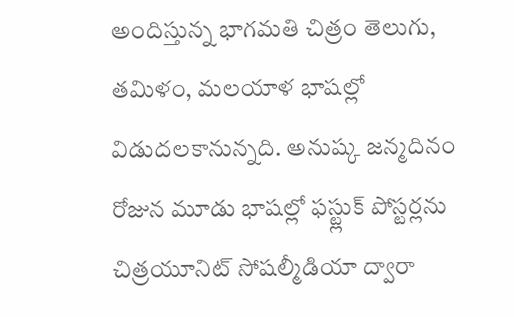అందిస్తున్న భాగమతి చిత్రం తెలుగు, తమిళం, మలయాళ భాషల్లో విడుదలకానున్నది. అనుష్క జన్మదినం రోజున మూడు భాషల్లో ఫస్ట్లుక్ పోస్టర్లను చిత్రయూనిట్ సోషల్మీడియా ద్వారా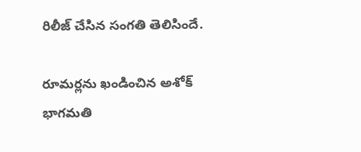రిలీజ్ చేసిన సంగతి తెలిసిందే.

రూమర్లను ఖండించిన అశోక్
భాగమతి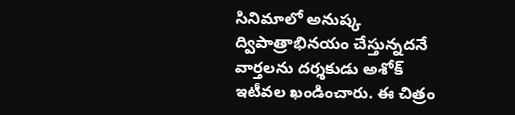సినిమాలో అనుష్క ద్విపాత్రాభినయం చేస్తున్నదనే వార్తలను దర్శకుడు అశోక్ ఇటీవల ఖండించారు. ఈ చిత్రం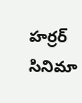హర్రర్ సినిమా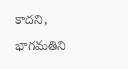కాదని, భాగమతిని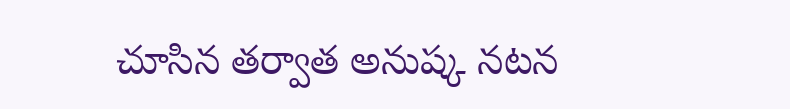చూసిన తర్వాత అనుష్క నటన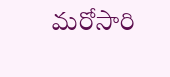మరోసారి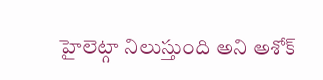హైలెట్గా నిలుస్తుంది అని అశోక్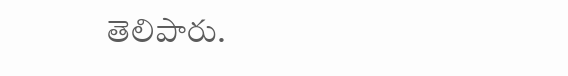తెలిపారు.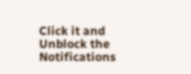Click it and Unblock the Notifications